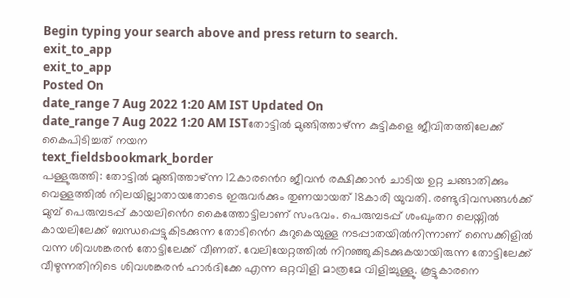Begin typing your search above and press return to search.
exit_to_app
exit_to_app
Posted On
date_range 7 Aug 2022 1:20 AM IST Updated On
date_range 7 Aug 2022 1:20 AM ISTതോട്ടിൽ മുങ്ങിത്താഴ്ന്ന കുട്ടികളെ ജീവിതത്തിലേക്ക് കൈപിടിച്ചത് നയന
text_fieldsbookmark_border
പള്ളുരുത്തി: തോട്ടിൽ മുങ്ങിത്താഴ്ന്ന 12കാരൻെറ ജീവൻ രക്ഷിക്കാൻ ചാടിയ ഉറ്റ ചങ്ങാതിക്കും വെള്ളത്തിൽ നിലയില്ലാതായതോടെ ഇരുവർക്കും തുണയായത് 18കാരി യുവതി. രണ്ടുദിവസങ്ങൾക്ക് മുമ്പ് പെരുമ്പടപ്പ് കായലിൻെറ കൈത്തോട്ടിലാണ് സംഭവം. പെരുമ്പടപ്പ് ശംഖുംതറ ലെയ്നിൽ കായലിലേക്ക് ബന്ധപ്പെട്ടുകിടക്കുന്ന തോടിൻെറ കുറുകെയുള്ള നടപ്പാതയിൽനിന്നാണ് സൈക്കിളിൽ വന്ന ശിവശങ്കരൻ തോട്ടിലേക്ക് വീണത്. വേലിയേറ്റത്തിൽ നിറഞ്ഞുകിടക്കുകയായിരുന്ന തോട്ടിലേക്ക് വീഴുന്നതിനിടെ ശിവശങ്കരൻ ഹാർദിക്കേ എന്ന ഒറ്റവിളി മാത്രമേ വിളിച്ചുള്ളു. കൂട്ടുകാരനെ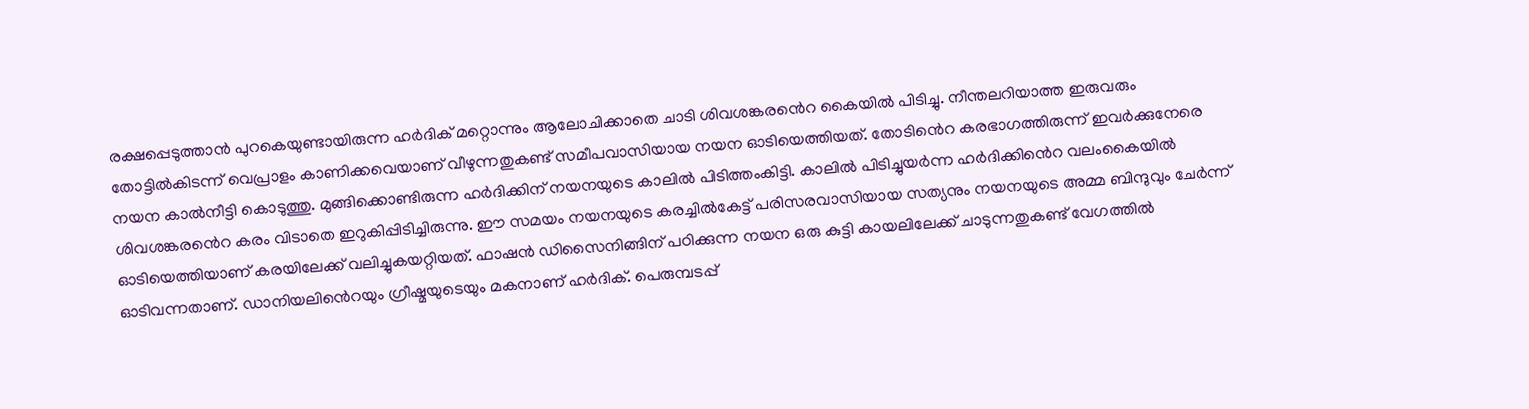രക്ഷപ്പെടുത്താൻ പുറകെയുണ്ടായിരുന്ന ഹർദിക് മറ്റൊന്നും ആലോചിക്കാതെ ചാടി ശിവശങ്കരൻെറ കൈയിൽ പിടിച്ചു. നീന്തലറിയാത്ത ഇരുവരും തോട്ടിൽകിടന്ന് വെപ്രാളം കാണിക്കവെയാണ് വീഴുന്നതുകണ്ട് സമീപവാസിയായ നയന ഓടിയെത്തിയത്. തോടിൻെറ കരഭാഗത്തിരുന്ന് ഇവർക്കുനേരെ നയന കാൽനീട്ടി കൊടുത്തു. മുങ്ങിക്കൊണ്ടിരുന്ന ഹർദിക്കിന് നയനയുടെ കാലിൽ പിടിത്തംകിട്ടി. കാലിൽ പിടിച്ചുയർന്ന ഹർദിക്കിൻെറ വലംകൈയിൽ ശിവശങ്കരൻെറ കരം വിടാതെ ഇറുകിപ്പിടിച്ചിരുന്നു. ഈ സമയം നയനയുടെ കരച്ചിൽകേട്ട് പരിസരവാസിയായ സത്യനും നയനയുടെ അമ്മ ബിന്ദുവും ചേർന്ന് ഓടിയെത്തിയാണ് കരയിലേക്ക് വലിച്ചുകയറ്റിയത്. ഫാഷൻ ഡിസൈനിങ്ങിന് പഠിക്കുന്ന നയന ഒരു കുട്ടി കായലിലേക്ക് ചാടുന്നതുകണ്ട് വേഗത്തിൽ ഓടിവന്നതാണ്. ഡാനിയലിൻെറയും ഗ്രീഷ്മയുടെയും മകനാണ് ഹർദിക്. പെരുമ്പടപ്പ്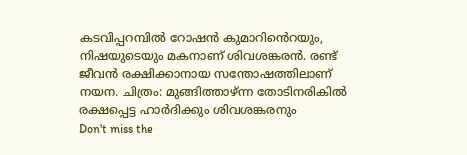കടവിപ്പറമ്പിൽ റോഷൻ കുമാറിൻെറയും, നിഷയുടെയും മകനാണ് ശിവശങ്കരൻ. രണ്ട് ജീവൻ രക്ഷിക്കാനായ സന്തോഷത്തിലാണ് നയന. ചിത്രം: മുങ്ങിത്താഴ്ന്ന തോടിനരികിൽ രക്ഷപ്പെട്ട ഹാർദിക്കും ശിവശങ്കരനും
Don't miss the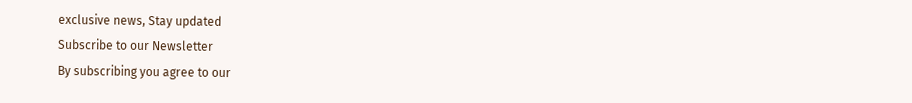exclusive news, Stay updated
Subscribe to our Newsletter
By subscribing you agree to our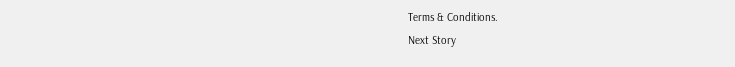Terms & Conditions.
Next Story